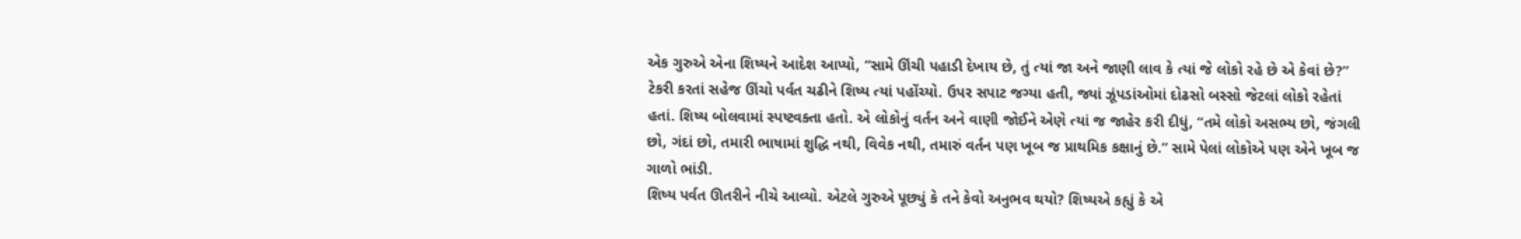એક ગુરુએ એના શિષ્યને આદેશ આપ્યો, “સામે ઊંચી પહાડી દેખાય છે, તું ત્યાં જા અને જાણી લાવ કે ત્યાં જે લોકો રહે છે એ કેવાં છે?”
ટેકરી કરતાં સહેજ ઊંચો પર્વત ચઢીને શિષ્ય ત્યાં પહોંચ્યો. ઉપર સપાટ જગ્યા હતી, જ્યાં ઝૂંપડાંઓમાં દોઢસો બસ્સો જેટલાં લોકો રહેતાં હતાં. શિષ્ય બોલવામાં સ્પષ્ટવક્તા હતો. એ લોકોનું વર્તન અને વાણી જોઈને એણે ત્યાં જ જાહેર કરી દીધું, “તમે લોકો અસભ્ય છો, જંગલી છો, ગંદાં છો, તમારી ભાષામાં શુદ્ધિ નથી, વિવેક નથી, તમારું વર્તન પણ ખૂબ જ પ્રાથમિક કક્ષાનું છે.” સામે પેલાં લોકોએ પણ એને ખૂબ જ ગાળો ભાંડી.
શિષ્ય પર્વત ઊતરીને નીચે આવ્યો. એટલે ગુરુએ પૂછ્યું કે તને કેવો અનુભવ થયો? શિષ્યએ કહ્યું કે એ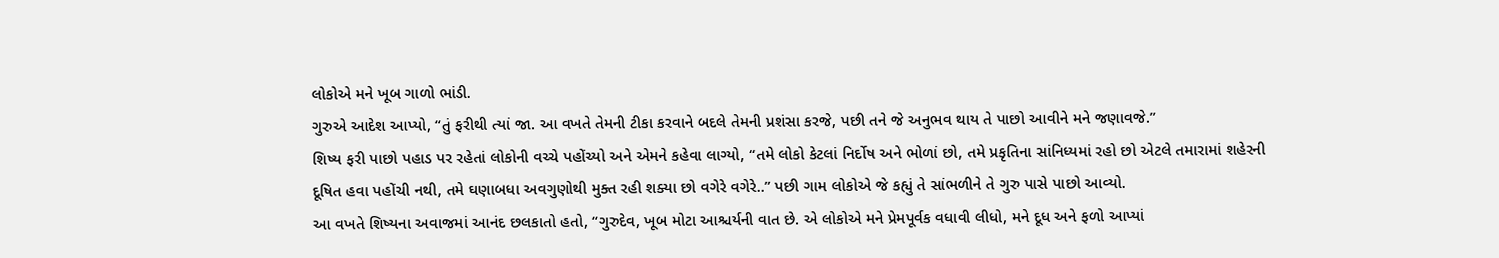લોકોએ મને ખૂબ ગાળો ભાંડી.
ગુરુએ આદેશ આપ્યો, “તું ફરીથી ત્યાં જા. આ વખતે તેમની ટીકા કરવાને બદલે તેમની પ્રશંસા કરજે, પછી તને જે અનુભવ થાય તે પાછો આવીને મને જણાવજે.”
શિષ્ય ફરી પાછો પહાડ પર રહેતાં લોકોની વચ્ચે પહોંચ્યો અને એમને કહેવા લાગ્યો, “તમે લોકો કેટલાં નિર્દોષ અને ભોળાં છો, તમે પ્રકૃતિના સાંનિધ્યમાં રહો છો એટલે તમારામાં શહેરની દૂષિત હવા પહોંચી નથી, તમે ઘણાબધા અવગુણોથી મુક્ત રહી શક્યા છો વગેરે વગેરે..” પછી ગામ લોકોએ જે કહ્યું તે સાંભળીને તે ગુરુ પાસે પાછો આવ્યો.
આ વખતે શિષ્યના અવાજમાં આનંદ છલકાતો હતો, “ગુરુદેવ, ખૂબ મોટા આશ્ચર્યની વાત છે. એ લોકોએ મને પ્રેમપૂર્વક વધાવી લીધો, મને દૂધ અને ફળો આપ્યાં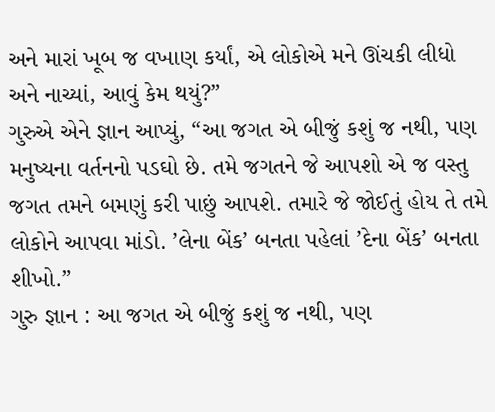અને મારાં ખૂબ જ વખાણ કર્યાં, એ લોકોએ મને ઊંચકી લીધો અને નાચ્યાં, આવું કેમ થયું?”
ગુરુએ એને જ્ઞાન આપ્યું, “આ જગત એ બીજું કશું જ નથી, પણ મનુષ્યના વર્તનનો પડઘો છે. તમે જગતને જે આપશો એ જ વસ્તુ જગત તમને બમણું કરી પાછું આપશે. તમારે જે જોઈતું હોય તે તમે લોકોને આપવા માંડો. ’લેના બેંક’ બનતા પહેલાં ’દેના બેંક’ બનતા શીખો.”
ગુરુ જ્ઞાન : આ જગત એ બીજું કશું જ નથી, પણ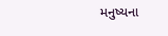મનુષ્યના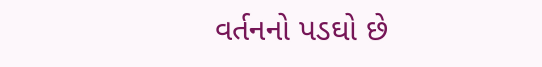વર્તનનો પડઘો છે